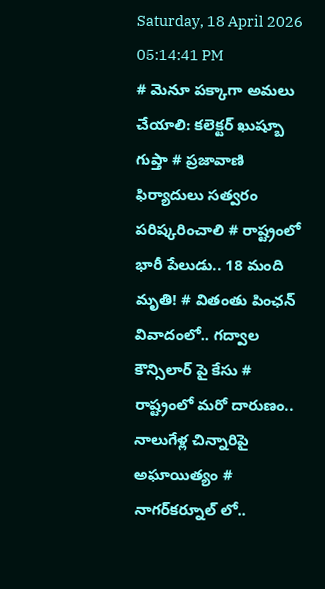Saturday, 18 April 2026 05:14:41 PM
# మెనూ పక్కాగా అమలు చేయాలి: కలెక్టర్ ఖుష్బూ గుప్తా # ప్రజావాణి ఫిర్యాదులు సత్వరం పరిష్కరించాలి # రాష్ట్రంలో భారీ పేలుడు.. 18 మంది మృతి! # వితంతు పింఛన్ వివాదంలో.. గద్వాల కౌన్సిలార్ పై కేసు # రాష్ట్రంలో మరో దారుణం.. నాలుగేళ్ల చిన్నారిపై అఘాయిత్యం # నాగర్‌కర్నూల్ లో..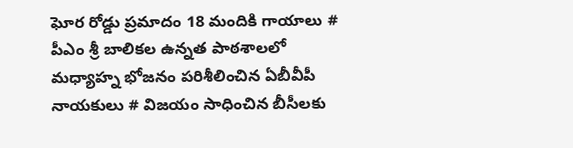ఘోర రోడ్డు ప్రమాదం 18 మందికి గాయాలు # పీఎం శ్రీ బాలికల ఉన్నత పాఠశాలలో మధ్యాహ్న భోజనం పరిశీలించిన ఏబీవీపీ నాయకులు # విజయం సాధించిన బీసీలకు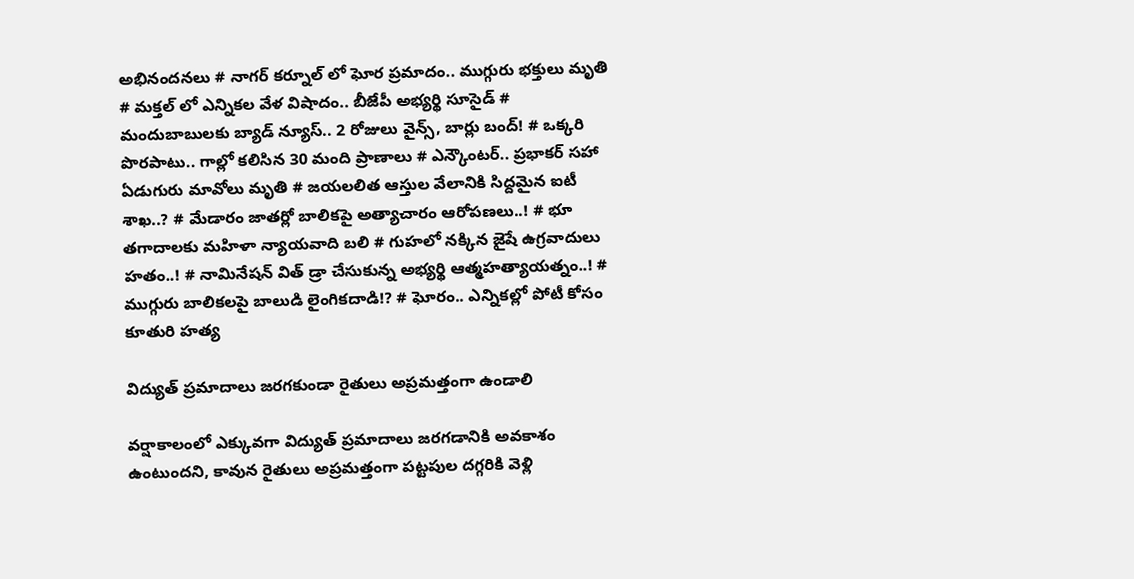అభినందనలు # నాగర్ కర్నూల్ లో ఘోర ప్రమాదం.. ముగ్గురు భక్తులు మృతి # మక్తల్ లో ఎన్నికల వేళ విషాదం.. బీజేపీ అభ్యర్థి సూసైడ్ # మందుబాబులకు బ్యాడ్ న్యూస్.. 2 రోజులు వైన్స్, బార్లు బంద్! # ఒక్కరి పొరపాటు.. గాల్లో కలిసిన 30 మంది ప్రాణాలు # ఎన్కౌంటర్.. ప్రభాకర్ సహా ఏడుగురు మావోలు మృతి # జయలలిత ఆస్తుల వేలానికి సిద్దమైన ఐటీ శాఖ..? # మేడారం జాతర్లో బాలికపై అత్యాచారం ఆరోపణలు..! # భూ తగాదాలకు మహిళా న్యాయవాది బలి # గుహలో నక్కిన జైషే ఉగ్రవాదులు హతం..! # నామినేషన్ విత్ డ్రా చేసుకున్న అభ్యర్థి ఆత్మహత్యాయత్నం..! # ముగ్గురు బాలికలపై బాలుడి లైంగికదాడి!? # ఘోరం.. ఎన్నికల్లో పోటీ కోసం కూతురి హత్య

విద్యుత్ ప్రమాదాలు జరగకుండా రైతులు అప్రమత్తంగా ఉండాలి

వర్షాకాలంలో ఎక్కువగా విద్యుత్ ప్రమాదాలు జరగడానికి అవకాశం ఉంటుందని, కావున రైతులు అప్రమత్తంగా పట్టపుల దగ్గరికి వెళ్లి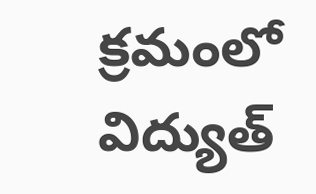క్రమంలో విద్యుత్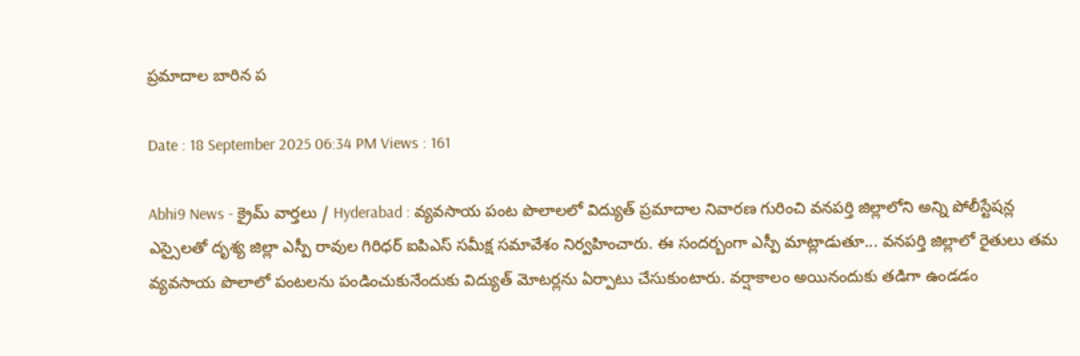ప్రమాదాల బారిన ప

Date : 18 September 2025 06:34 PM Views : 161

Abhi9 News - క్రైమ్ వార్తలు / Hyderabad : వ్యవసాయ పంట పొలాలలో విద్యుత్ ప్రమాదాల నివారణ గురించి వనపర్తి జిల్లాలోని అన్ని పోలీస్టేషన్ల ఎస్సైలతో దృశ్య జిల్లా ఎస్పీ రావుల గిరిధర్ ఐపిఎస్ సమీక్ష సమావేశం నిర్వహించారు. ఈ సందర్బంగా ఎస్పీ మాట్లాడుతూ... వనపర్తి జిల్లాలో రైతులు తమ వ్యవసాయ పొలాలో పంటలను పండించుకునేందుకు విద్యుత్ మోటర్లను ఏర్పాటు చేసుకుంటారు. వర్షాకాలం అయినందుకు తడిగా ఉండడం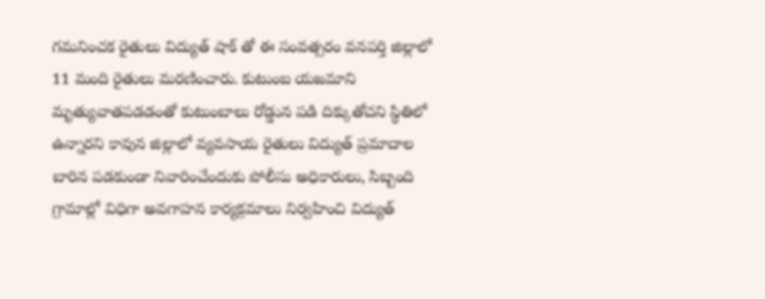గమనించక రైతులు విద్యుత్ షాక్ తో ఈ సంవత్సరం వనపర్తి జిల్లాలో 11 మంది రైతులు మరణించారు. కుటుంబ యజమాని మృత్యువాతపడడంతో కుటుంబాలు రోడ్డున పడి దిక్కుతోచని స్థితిలో ఉన్నారని కావున జిల్లాలో వ్యవసాయ రైతులు విద్యుత్ ప్రమాదాల బారిన పడకుండా నివారించేందుకు పోలీసు అధికారులు, సిబ్బంది గ్రామాల్లో విధిగా అవగాహన కార్యక్రమాలు నిర్వహించి విద్యుత్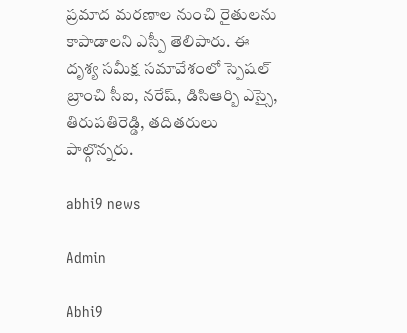ప్రమాద మరణాల నుంచి రైతులను కాపాడాలని ఎస్పీ తెలిపారు. ఈ దృశ్య సమీక్ష సమావేశంలో స్పెషల్ బ్రాంచి సీఐ, నరేష్, డిసిఆర్బి ఎస్సై, తిరుపతిరెడ్డి, తదితరులు పాల్గొన్నరు.

abhi9 news

Admin

Abhi9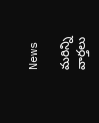News

మరిన్ని వార్తలు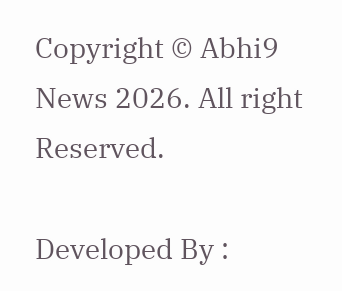Copyright © Abhi9 News 2026. All right Reserved.

Developed By :